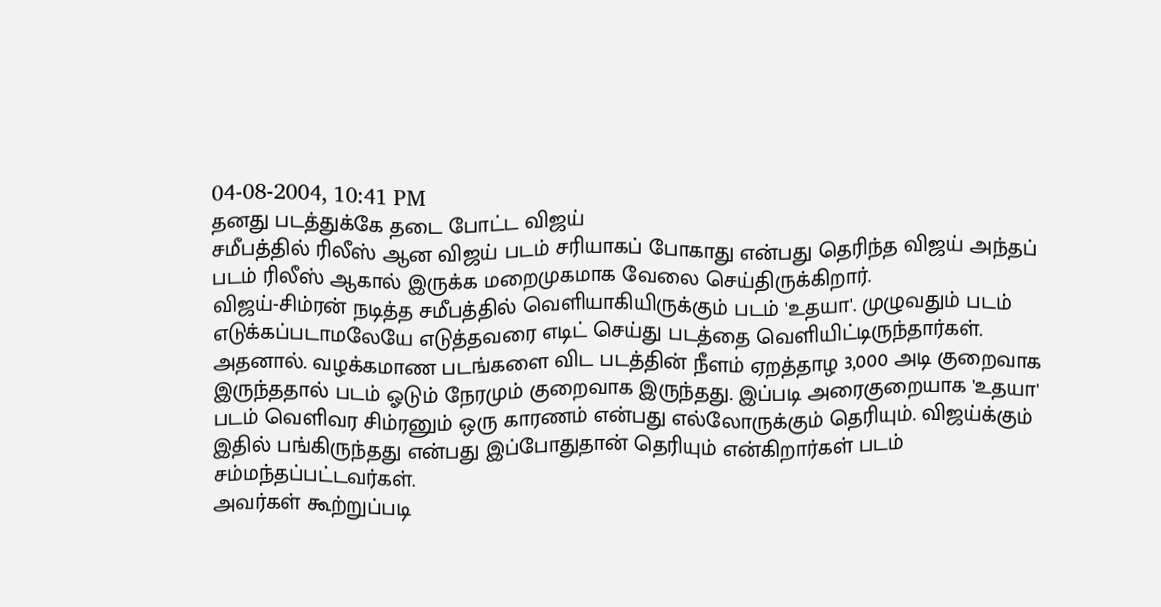04-08-2004, 10:41 PM
தனது படத்துக்கே தடை போட்ட விஜய்
சமீபத்தில் ரிலீஸ் ஆன விஜய் படம் சரியாகப் போகாது என்பது தெரிந்த விஜய் அந்தப் படம் ரிலீஸ் ஆகால் இருக்க மறைமுகமாக வேலை செய்திருக்கிறார்.
விஜய்-சிம்ரன் நடித்த சமீபத்தில் வெளியாகியிருக்கும் படம் 'உதயா'. முழுவதும் படம் எடுக்கப்படாமலேயே எடுத்தவரை எடிட் செய்து படத்தை வெளியிட்டிருந்தார்கள். அதனால். வழக்கமாண படங்களை விட படத்தின் நீளம் ஏறத்தாழ 3,000 அடி குறைவாக இருந்ததால் படம் ஓடும் நேரமும் குறைவாக இருந்தது. இப்படி அரைகுறையாக 'உதயா' படம் வெளிவர சிம்ரனும் ஒரு காரணம் என்பது எல்லோருக்கும் தெரியும். விஜய்க்கும் இதில் பங்கிருந்தது என்பது இப்போதுதான் தெரியும் என்கிறார்கள் படம் சம்மந்தப்பட்டவர்கள்.
அவர்கள் கூற்றுப்படி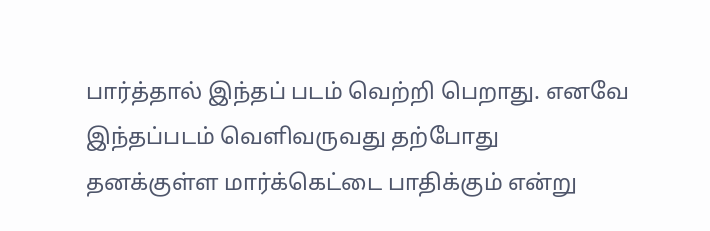பார்த்தால் இந்தப் படம் வெற்றி பெறாது. எனவே இந்தப்படம் வெளிவருவது தற்போது தனக்குள்ள மார்க்கெட்டை பாதிக்கும் என்று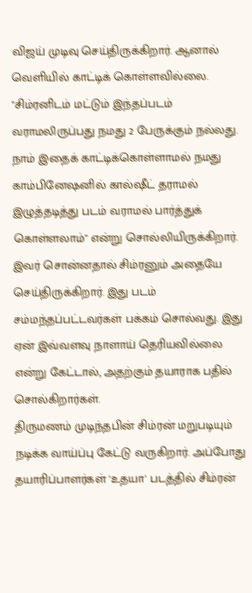விஜய் முடிவு செய்திருக்கிறார். ஆனால் வெளியில் காட்டிக் கொள்ளவில்லை. "சிம்ரனிடம் மட்டும் இந்தப்படம் வராமலிருப்பது நமது 2 பேருக்கும் நல்லது. நாம் இதைக் காட்டிக்கொள்ளாமல் நமது காம்பினேஷனில் கால்ஷீட் தராமல் இழுத்தடித்து படம் வராமல் பார்த்துக் கொள்ளலாம்" என்று சொல்லியிருக்கிறார். இவர் சொன்னதால் சிம்ரனும் அதையே செய்திருக்கிறார். இது படம் சம்மந்தப்பட்டவர்கள் பக்கம் சொல்வது. இது ஏன் இவ்வளவு நாளாய் தெரியவில்லை என்று கேட்டால், அதற்கும் தயாராக பதில் சொல்கிறார்கள்.
திருமணம் முடிந்தபின் சிம்ரன் மறுபடியும் நடிக்க வாய்ப்பு கேட்டு வருகிறார். அப்போது தயாரிப்பாளர்கள் 'உதயா' படத்தில் சிம்ரன்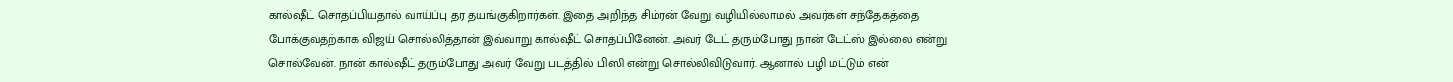கால்ஷீட் சொதப்பியதால் வாய்ப்பு தர தயங்குகிறார்கள். இதை அறிந்த சிம்ரன் வேறு வழியில்லாமல் அவர்கள் சந்தேகத்தை போக்குவதற்காக விஜய் சொல்லித்தான் இவ்வாறு கால்ஷீட் சொதப்பினேன். அவர் டேட் தரும்போது நான் டேட்ஸ் இல்லை என்று சொல்வேன். நான் கால்ஷீட் தரும்போது அவர் வேறு படத்தில் பிஸி என்று சொல்லிவிடுவார். ஆனால் பழி மட்டும் என்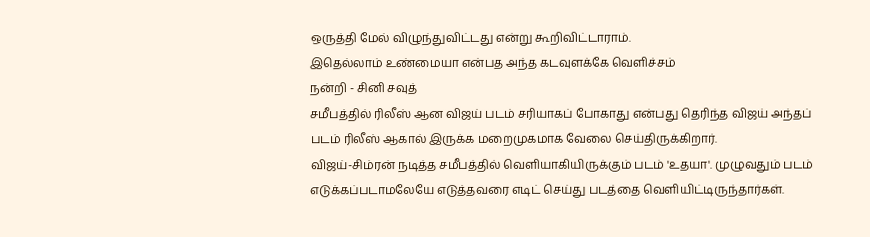ஒருத்தி மேல் விழுந்துவிட்டது என்று கூறிவிட்டாராம்.
இதெல்லாம் உண்மையா என்பத அந்த கடவுளக்கே வெளிச்சம்
நன்றி - சினி சவுத்
சமீபத்தில் ரிலீஸ் ஆன விஜய் படம் சரியாகப் போகாது என்பது தெரிந்த விஜய் அந்தப் படம் ரிலீஸ் ஆகால் இருக்க மறைமுகமாக வேலை செய்திருக்கிறார்.
விஜய்-சிம்ரன் நடித்த சமீபத்தில் வெளியாகியிருக்கும் படம் 'உதயா'. முழுவதும் படம் எடுக்கப்படாமலேயே எடுத்தவரை எடிட் செய்து படத்தை வெளியிட்டிருந்தார்கள்.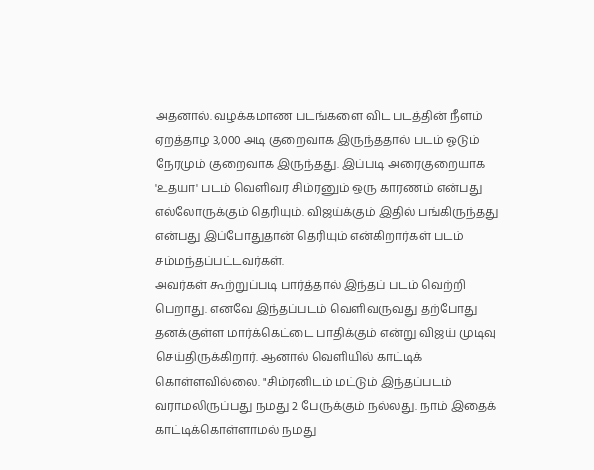அதனால். வழக்கமாண படங்களை விட படத்தின் நீளம் ஏறத்தாழ 3,000 அடி குறைவாக இருந்ததால் படம் ஓடும் நேரமும் குறைவாக இருந்தது. இப்படி அரைகுறையாக 'உதயா' படம் வெளிவர சிம்ரனும் ஒரு காரணம் என்பது எல்லோருக்கும் தெரியும். விஜய்க்கும் இதில் பங்கிருந்தது என்பது இப்போதுதான் தெரியும் என்கிறார்கள் படம் சம்மந்தப்பட்டவர்கள்.
அவர்கள் கூற்றுப்படி பார்த்தால் இந்தப் படம் வெற்றி பெறாது. எனவே இந்தப்படம் வெளிவருவது தற்போது தனக்குள்ள மார்க்கெட்டை பாதிக்கும் என்று விஜய் முடிவு செய்திருக்கிறார். ஆனால் வெளியில் காட்டிக் கொள்ளவில்லை. "சிம்ரனிடம் மட்டும் இந்தப்படம் வராமலிருப்பது நமது 2 பேருக்கும் நல்லது. நாம் இதைக் காட்டிக்கொள்ளாமல் நமது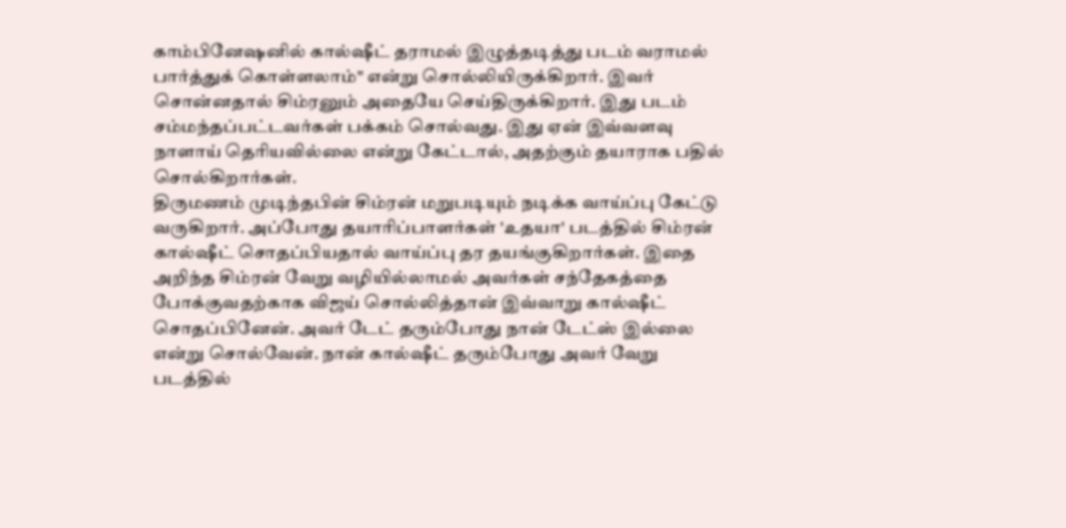காம்பினேஷனில் கால்ஷீட் தராமல் இழுத்தடித்து படம் வராமல் பார்த்துக் கொள்ளலாம்" என்று சொல்லியிருக்கிறார். இவர் சொன்னதால் சிம்ரனும் அதையே செய்திருக்கிறார். இது படம் சம்மந்தப்பட்டவர்கள் பக்கம் சொல்வது. இது ஏன் இவ்வளவு நாளாய் தெரியவில்லை என்று கேட்டால், அதற்கும் தயாராக பதில் சொல்கிறார்கள்.
திருமணம் முடிந்தபின் சிம்ரன் மறுபடியும் நடிக்க வாய்ப்பு கேட்டு வருகிறார். அப்போது தயாரிப்பாளர்கள் 'உதயா' படத்தில் சிம்ரன் கால்ஷீட் சொதப்பியதால் வாய்ப்பு தர தயங்குகிறார்கள். இதை அறிந்த சிம்ரன் வேறு வழியில்லாமல் அவர்கள் சந்தேகத்தை போக்குவதற்காக விஜய் சொல்லித்தான் இவ்வாறு கால்ஷீட் சொதப்பினேன். அவர் டேட் தரும்போது நான் டேட்ஸ் இல்லை என்று சொல்வேன். நான் கால்ஷீட் தரும்போது அவர் வேறு படத்தில்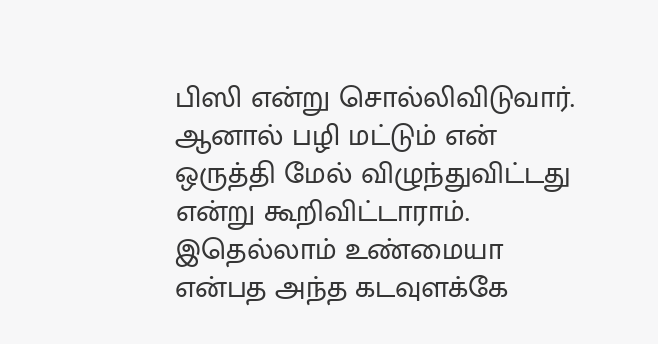பிஸி என்று சொல்லிவிடுவார். ஆனால் பழி மட்டும் என் ஒருத்தி மேல் விழுந்துவிட்டது என்று கூறிவிட்டாராம்.
இதெல்லாம் உண்மையா என்பத அந்த கடவுளக்கே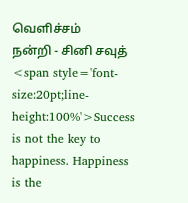வெளிச்சம்
நன்றி - சினி சவுத்
<span style='font-size:20pt;line-height:100%'>Success is not the key to happiness. Happiness is the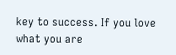key to success. If you love what you are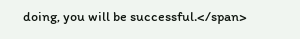doing, you will be successful.</span>